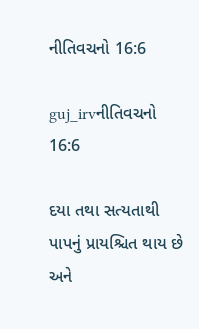નીતિવચનો 16:6

guj_irvનીતિવચનો 16:6

દયા તથા સત્યતાથી પાપનું પ્રાયશ્ચિત થાય છે અને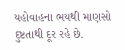યહોવાહના ભયથી માણસો દુષ્ટતાથી દૂર રહે છે.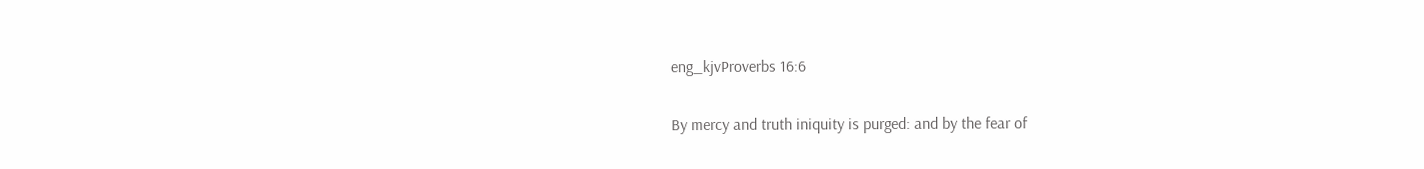eng_kjvProverbs 16:6

By mercy and truth iniquity is purged: and by the fear of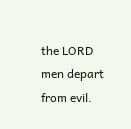the LORD men depart from evil.